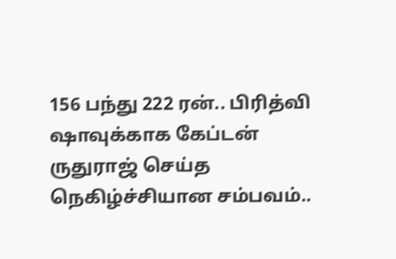156 பந்து 222 ரன்.. பிரித்வி ஷாவுக்காக கேப்டன் ருதுராஜ் செய்த நெகிழ்ச்சியான சம்பவம்..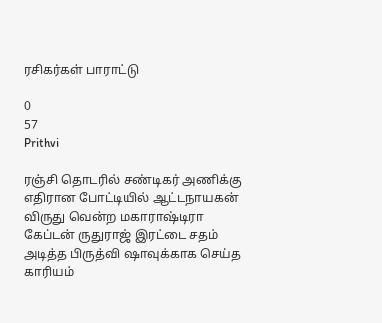ரசிகர்கள் பாராட்டு

0
57
Prithvi

ரஞ்சி தொடரில் சண்டிகர் அணிக்கு எதிரான போட்டியில் ஆட்டநாயகன் விருது வென்ற மகாராஷ்டிரா கேப்டன் ருதுராஜ் இரட்டை சதம் அடித்த பிருத்வி ஷாவுக்காக செய்த காரியம்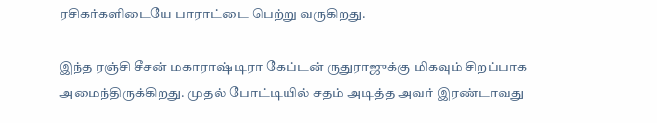ரசிகர்களிடையே பாராட்டை பெற்று வருகிறது.

இந்த ரஞ்சி சீசன் மகாராஷ்டிரா கேப்டன் ருதுராஜுக்கு மிகவும் சிறப்பாக அமைந்திருக்கிறது. முதல் போட்டியில் சதம் அடித்த அவர் இரண்டாவது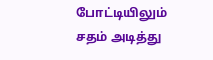போட்டியிலும் சதம் அடித்து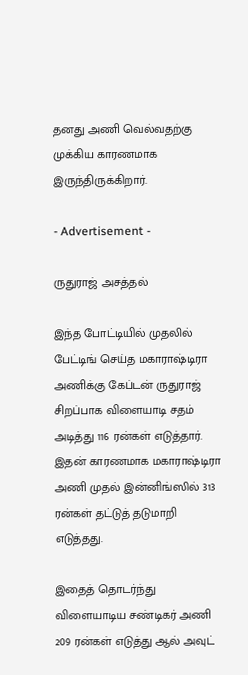தனது அணி வெல்வதற்கு முக்கிய காரணமாக இருந்திருக்கிறார்.

- Advertisement -

ருதுராஜ் அசத்தல்

இந்த போட்டியில் முதலில் பேட்டிங் செய்த மகாராஷ்டிரா அணிக்கு கேப்டன் ருதுராஜ் சிறப்பாக விளையாடி சதம் அடித்து 116 ரன்கள் எடுத்தார். இதன் காரணமாக மகாராஷ்டிரா அணி முதல் இன்னிங்ஸில் 313 ரன்கள் தட்டுத் தடுமாறி எடுத்தது.

இதைத் தொடர்ந்து விளையாடிய சண்டிகர் அணி 209 ரன்கள் எடுத்து ஆல் அவுட்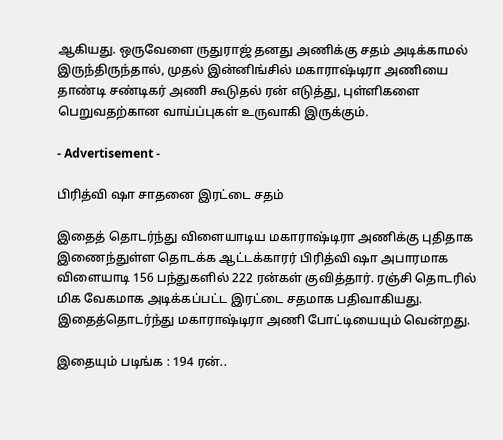ஆகியது. ஒருவேளை ருதுராஜ் தனது அணிக்கு சதம் அடிக்காமல் இருந்திருந்தால், முதல் இன்னிங்சில் மகாராஷ்டிரா அணியை தாண்டி சண்டிகர் அணி கூடுதல் ரன் எடுத்து, புள்ளிகளை பெறுவதற்கான வாய்ப்புகள் உருவாகி இருக்கும்.

- Advertisement -

பிரித்வி ஷா சாதனை இரட்டை சதம்

இதைத் தொடர்ந்து விளையாடிய மகாராஷ்டிரா அணிக்கு புதிதாக இணைந்துள்ள தொடக்க ஆட்டக்காரர் பிரித்வி ஷா அபாரமாக விளையாடி 156 பந்துகளில் 222 ரன்கள் குவித்தார். ரஞ்சி தொடரில் மிக வேகமாக அடிக்கப்பட்ட இரட்டை சதமாக பதிவாகியது. இதைத்தொடர்ந்து மகாராஷ்டிரா அணி போட்டியையும் வென்றது.

இதையும் படிங்க : 194 ரன்..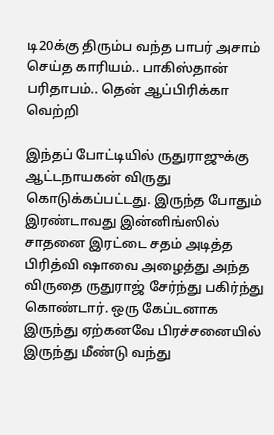டி20க்கு திரும்ப வந்த பாபர் அசாம் செய்த காரியம்.. பாகிஸ்தான் பரிதாபம்.. தென் ஆப்பிரிக்கா வெற்றி

இந்தப் போட்டியில் ருதுராஜுக்கு ஆட்டநாயகன் விருது கொடுக்கப்பட்டது. இருந்த போதும் இரண்டாவது இன்னிங்ஸில் சாதனை இரட்டை சதம் அடித்த பிரித்வி ஷாவை அழைத்து அந்த விருதை ருதுராஜ் சேர்ந்து பகிர்ந்து கொண்டார். ஒரு கேப்டனாக இருந்து ஏற்கனவே பிரச்சனையில் இருந்து மீண்டு வந்து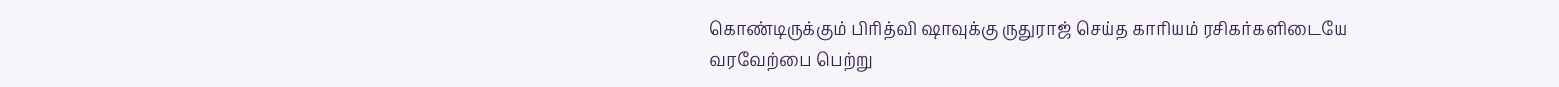கொண்டிருக்கும் பிரித்வி ஷாவுக்கு ருதுராஜ் செய்த காரியம் ரசிகர்களிடையே வரவேற்பை பெற்று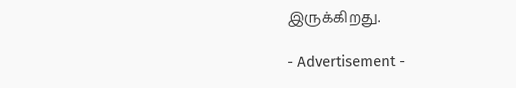இருக்கிறது.

- Advertisement -